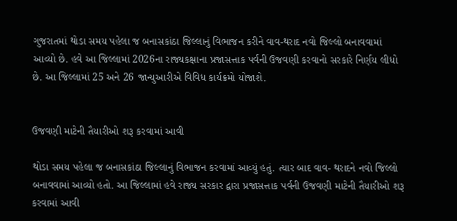ગુજરાતમાં થોડા સમય પહેલા જ બનાસકાંઠા જિલ્લાનું વિભાજન કરીને વાવ-થરાદ નવો જિલ્લો બનાવવામાં આવ્યો છે. હવે આ જિલ્લામાં 2026ના રાજ્યકક્ષાના પ્રજાસત્તાક પર્વની ઉજવણી કરવાનો સરકારે નિર્ણય લીધો છે. આ જિલ્લામાં 25 અને 26 જાન્યુઆરીએ વિવિધ કાર્યક્રમો યોજાશે.


ઉજવણી માટેની તૈયારીઓ શરૂ કરવામાં આવી

થોડા સમય પહેલા જ બનાસકાંઠા જિલ્લાનું વિભાજન કરવામાં આવ્યું હતું. ત્યાર બાદ વાવ- થરાદને નવો જિલ્લો બનાવવામાં આવ્યો હતો. આ જિલ્લામાં હવે રાજ્ય સરકાર દ્વારા પ્રજાસત્તાક પર્વની ઉજવણી માટેની તૈયારીઓ શરૂ કરવામાં આવી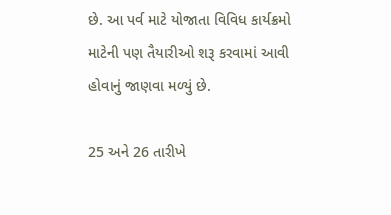છે. આ પર્વ માટે યોજાતા વિવિધ કાર્યક્રમો માટેની પણ તૈયારીઓ શરૂ કરવામાં આવી હોવાનું જાણવા મળ્યું છે.

25 અને 26 તારીખે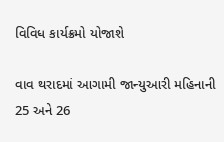વિવિધ કાર્યક્રમો યોજાશે

વાવ થરાદમાં આગામી જાન્યુઆરી મહિનાની 25 અને 26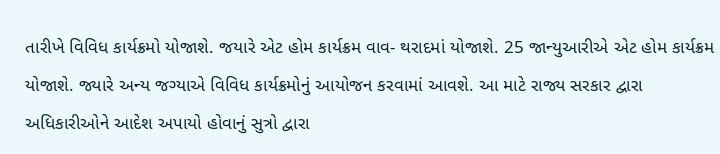તારીખે વિવિધ કાર્યક્રમો યોજાશે. જયારે એટ હોમ કાર્યક્રમ વાવ- થરાદમાં યોજાશે. 25 જાન્યુઆરીએ એટ હોમ કાર્યક્રમ યોજાશે. જ્યારે અન્ય જગ્યાએ વિવિધ કાર્યક્રમોનું આયોજન કરવામાં આવશે. આ માટે રાજ્ય સરકાર દ્વારા અધિકારીઓને આદેશ અપાયો હોવાનું સુત્રો દ્વારા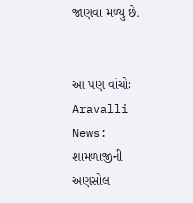જાણવા મળ્યુ છે.


આ પણ વાંચોઃ Aravalli News: શામળાજીની અણસોલ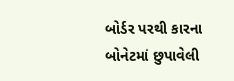બોર્ડર પરથી કારના બોનેટમાં છુપાવેલી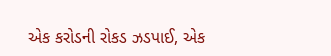એક કરોડની રોકડ ઝડપાઈ, એક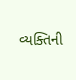વ્યક્તિની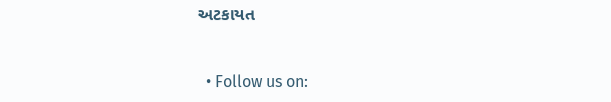અટકાયત


  • Follow us on: